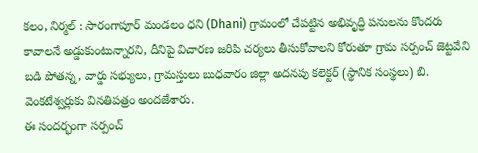కలం, నిర్మల్ : సారంగాపూర్ మండలం ధని (Dhani) గ్రామంలో చేపట్టిన అభివృద్ధి పనులను కొందరు కావాలనే అడ్డుకుంటున్నారని, దీనిపై విచారణ జరిపి చర్యలు తీసుకోవాలని కోరుతూ గ్రామ సర్పంచ్ జెట్టవేని బడి పోతన్న, వార్డు సభ్యులు, గ్రామస్తులు బుధవారం జిల్లా అదనపు కలెక్టర్ (స్థానిక సంస్థలు) బి. వెంకటేశ్వర్లుకు వినతిపత్రం అందజేశారు.
ఈ సందర్భంగా సర్పంచ్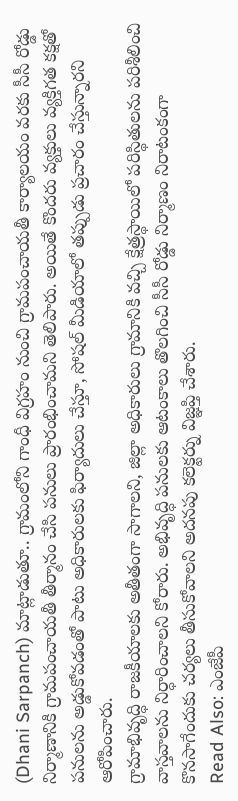(Dhani Sarpanch) మాట్లాడుతూ.. గ్రామంలోని గాంధీ విగ్రహం నుంచి గ్రామపంచాయతీ కార్యాలయం వరకు సీసీ రోడ్డు నిర్మాణానికి గ్రామపంచాయతీ తీర్మానం చేసి పనులు ప్రారంభించామని తెలిపారు. అయితే కొందరు వ్యక్తులు వ్యక్తిగత కక్షతో పనులను అడ్డుకోవడంతో పాటు అధికారులకు ఫిర్యాదులు చేస్తూ, సోషల్ మీడియాలో తప్పుడు ప్రచారం చేస్తున్నారని ఆరోపించారు.
గ్రామాభివృద్ధి రాజకీయాలకు అతీతంగా సాగాలని, జిల్లా అధికారులు గ్రామానికి వచ్చి క్షేత్రస్థాయిలో పరిస్థితులను పరిశీలించి వాస్తవాలను నిర్ధారించాలని కోరారు. అభివృద్ధి పనులకు ఆటంకాలు తొలగించి సీసీ రోడ్డు నిర్మాణం నిరాటంకంగా కొనసాగేందుకు చర్యలు తీసుకోవాలని అదనపు కలెక్టర్ను విజ్ఞప్తి చేశారు.
Read Also: ఎంజేపీ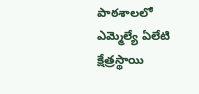పాఠశాలలో ఎమ్మెల్యే ఏలేటి క్షేత్రస్థాయి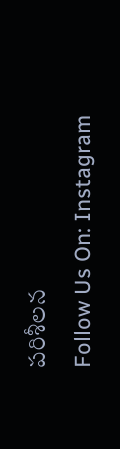పరిశీలన
Follow Us On: Instagram